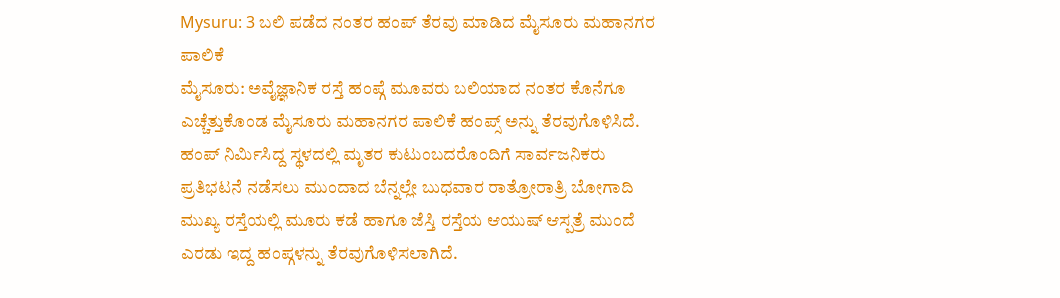Mysuru: 3 ಬಲಿ ಪಡೆದ ನಂತರ ಹಂಪ್ ತೆರವು ಮಾಡಿದ ಮೈಸೂರು ಮಹಾನಗರ ಪಾಲಿಕೆ
ಮೈಸೂರು: ಅವೈಜ್ಞಾನಿಕ ರಸ್ತೆ ಹಂಪ್ಗೆ ಮೂವರು ಬಲಿಯಾದ ನಂತರ ಕೊನೆಗೂ ಎಚ್ಚೆತ್ತುಕೊಂಡ ಮೈಸೂರು ಮಹಾನಗರ ಪಾಲಿಕೆ ಹಂಪ್ಸ್ ಅನ್ನು ತೆರವುಗೊಳಿಸಿದೆ.
ಹಂಪ್ ನಿರ್ಮಿಸಿದ್ದ ಸ್ಥಳದಲ್ಲಿ ಮೃತರ ಕುಟುಂಬದರೊಂದಿಗೆ ಸಾರ್ವಜನಿಕರು ಪ್ರತಿಭಟನೆ ನಡೆಸಲು ಮುಂದಾದ ಬೆನ್ನಲ್ಲೇ ಬುಧವಾರ ರಾತ್ರೋರಾತ್ರಿ ಬೋಗಾದಿ ಮುಖ್ಯ ರಸ್ತೆಯಲ್ಲಿ ಮೂರು ಕಡೆ ಹಾಗೂ ಜೆಸ್ತಿ ರಸ್ತೆಯ ಆಯುಷ್ ಆಸ್ಪತ್ರೆ ಮುಂದೆ ಎರಡು ಇದ್ದ ಹಂಪ್ಗಳನ್ನು ತೆರವುಗೊಳಿಸಲಾಗಿದೆ.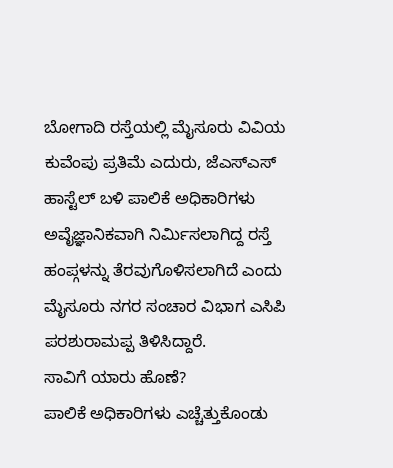ಬೋಗಾದಿ ರಸ್ತೆಯಲ್ಲಿ ಮೈಸೂರು ವಿವಿಯ ಕುವೆಂಪು ಪ್ರತಿಮೆ ಎದುರು, ಜೆಎಸ್ಎಸ್ ಹಾಸ್ಟೆಲ್ ಬಳಿ ಪಾಲಿಕೆ ಅಧಿಕಾರಿಗಳು ಅವೈಜ್ಞಾನಿಕವಾಗಿ ನಿರ್ಮಿಸಲಾಗಿದ್ದ ರಸ್ತೆ ಹಂಪ್ಗಳನ್ನು ತೆರವುಗೊಳಿಸಲಾಗಿದೆ ಎಂದು ಮೈಸೂರು ನಗರ ಸಂಚಾರ ವಿಭಾಗ ಎಸಿಪಿ ಪರಶುರಾಮಪ್ಪ ತಿಳಿಸಿದ್ದಾರೆ.
ಸಾವಿಗೆ ಯಾರು ಹೊಣೆ?
ಪಾಲಿಕೆ ಅಧಿಕಾರಿಗಳು ಎಚ್ಚೆತ್ತುಕೊಂಡು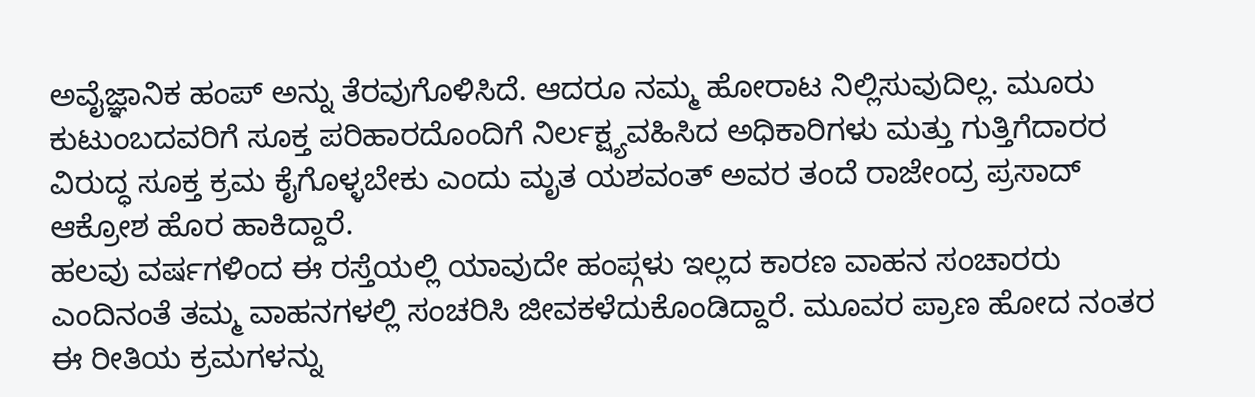ಅವೈಜ್ಞಾನಿಕ ಹಂಪ್ ಅನ್ನು ತೆರವುಗೊಳಿಸಿದೆ. ಆದರೂ ನಮ್ಮ ಹೋರಾಟ ನಿಲ್ಲಿಸುವುದಿಲ್ಲ. ಮೂರು ಕುಟುಂಬದವರಿಗೆ ಸೂಕ್ತ ಪರಿಹಾರದೊಂದಿಗೆ ನಿರ್ಲಕ್ಷ್ಯವಹಿಸಿದ ಅಧಿಕಾರಿಗಳು ಮತ್ತು ಗುತ್ತಿಗೆದಾರರ ವಿರುದ್ಧ ಸೂಕ್ತ ಕ್ರಮ ಕೈಗೊಳ್ಳಬೇಕು ಎಂದು ಮೃತ ಯಶವಂತ್ ಅವರ ತಂದೆ ರಾಜೇಂದ್ರ ಪ್ರಸಾದ್ ಆಕ್ರೋಶ ಹೊರ ಹಾಕಿದ್ದಾರೆ.
ಹಲವು ವರ್ಷಗಳಿಂದ ಈ ರಸ್ತೆಯಲ್ಲಿ ಯಾವುದೇ ಹಂಪ್ಗಳು ಇಲ್ಲದ ಕಾರಣ ವಾಹನ ಸಂಚಾರರು ಎಂದಿನಂತೆ ತಮ್ಮ ವಾಹನಗಳಲ್ಲಿ ಸಂಚರಿಸಿ ಜೀವಕಳೆದುಕೊಂಡಿದ್ದಾರೆ. ಮೂವರ ಪ್ರಾಣ ಹೋದ ನಂತರ ಈ ರೀತಿಯ ಕ್ರಮಗಳನ್ನು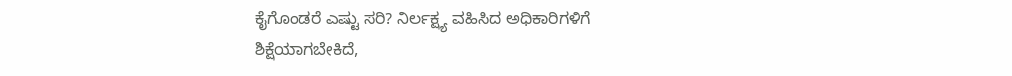ಕೈಗೊಂಡರೆ ಎಷ್ಟು ಸರಿ? ನಿರ್ಲಕ್ಷ್ಯ ವಹಿಸಿದ ಅಧಿಕಾರಿಗಳಿಗೆ ಶಿಕ್ಷೆಯಾಗಬೇಕಿದೆ,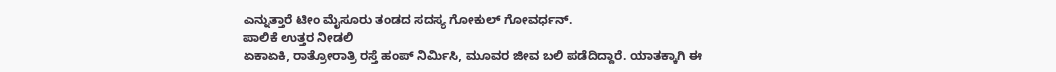ಎನ್ನುತ್ತಾರೆ ಟೀಂ ಮೈಸೂರು ತಂಡದ ಸದಸ್ಯ ಗೋಕುಲ್ ಗೋವರ್ಧನ್.
ಪಾಲಿಕೆ ಉತ್ತರ ನೀಡಲಿ
ಏಕಾಏಕಿ, ರಾತ್ರೋರಾತ್ರಿ ರಸ್ತೆ ಹಂಪ್ ನಿರ್ಮಿಸಿ, ಮೂವರ ಜೀವ ಬಲಿ ಪಡೆದಿದ್ದಾರೆ. ಯಾತಕ್ಕಾಗಿ ಈ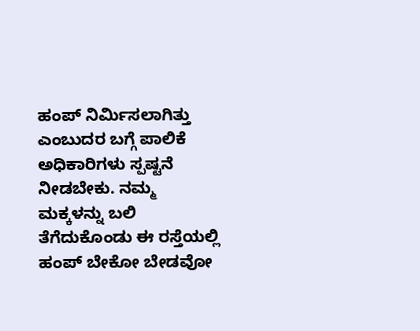ಹಂಪ್ ನಿರ್ಮಿಸಲಾಗಿತ್ತು ಎಂಬುದರ ಬಗ್ಗೆ ಪಾಲಿಕೆ ಅಧಿಕಾರಿಗಳು ಸ್ಪಷ್ಟನೆ ನೀಡಬೇಕು. ನಮ್ಮ ಮಕ್ಕಳನ್ನು ಬಲಿ ತೆಗೆದುಕೊಂಡು ಈ ರಸ್ತೆಯಲ್ಲಿ ಹಂಪ್ ಬೇಕೋ ಬೇಡವೋ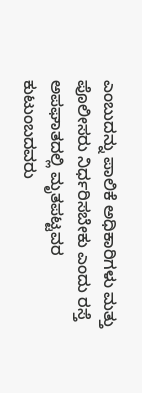ಎಂಬುದನ್ನು ಪಾಲಿಕೆ ಅಧಿಕಾರಿಗಳು ಮತ್ತು ಪೊಲೀಸರು ನಿರ್ಧರಿಸಬೇಕು ಎಂದು ರಸ್ತೆ ಅಪಘಾತದಲ್ಲಿ ಮೃತಪಟ್ಟವರ ಕುಟುಂಬದವರು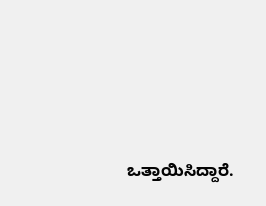ಒತ್ತಾಯಿಸಿದ್ದಾರೆ.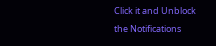Click it and Unblock the Notifications